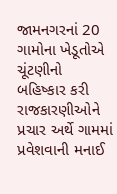જામનગરનાં 20 ગામોના ખેડૂતોએ ચૂંટણીનો બહિષ્કાર કરી રાજકારણીઓને પ્રચાર અર્થે ગામમાં પ્રવેશવાની મનાઈ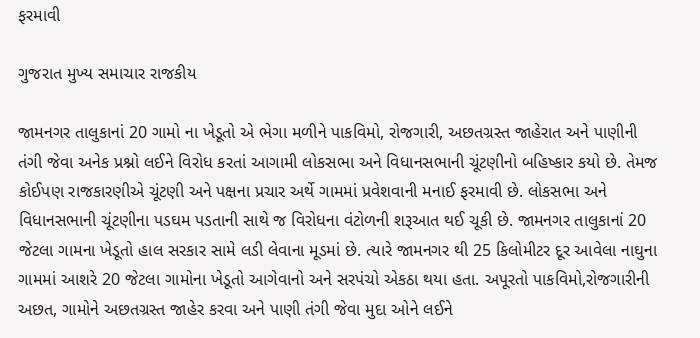ફરમાવી

ગુજરાત મુખ્ય સમાચાર રાજકીય

જામનગર તાલુકાનાં 20 ગામો ના ખેડૂતો એ ભેગા મળીને પાકવિમો, રોજગારી, અછતગ્રસ્ત જાહેરાત અને પાણીની તંગી જેવા અનેક પ્રશ્નો લઈને વિરોધ કરતાં આગામી લોકસભા અને વિધાનસભાની ચૂંટણીનો બહિષ્કાર કયો છે. તેમજ કોઈપણ રાજકારણીએ ચૂંટણી અને પક્ષના પ્રચાર અર્થે ગામમાં પ્રવેશવાની મનાઈ ફરમાવી છે. લોકસભા અને વિધાનસભાની ચૂંટણીના પડઘમ પડતાની સાથે જ વિરોધના વંટોળની શરૂઆત થઈ ચૂકી છે. જામનગર તાલુકાનાં 20 જેટલા ગામના ખેડૂતો હાલ સરકાર સામે લડી લેવાના મૂડમાં છે. ત્યારે જામનગર થી 25 કિલોમીટર દૂર આવેલા નાઘુના ગામમાં આશરે 20 જેટલા ગામોના ખેડૂતો આગેવાનો અને સરપંચો એકઠા થયા હતા. અપૂરતો પાકવિમો,રોજગારીની અછત, ગામોને અછતગ્રસ્ત જાહેર કરવા અને પાણી તંગી જેવા મુદા ઓને લઈને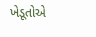ખેડૂતોએ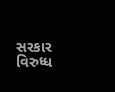સરકાર વિરુધ્ધ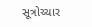સૂત્રોચ્ચાર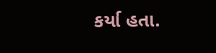કર્યા હતા.